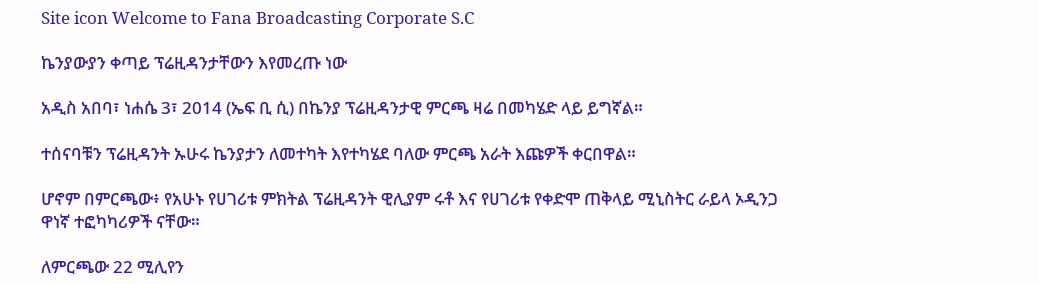Site icon Welcome to Fana Broadcasting Corporate S.C

ኬንያውያን ቀጣይ ፕሬዚዳንታቸውን እየመረጡ ነው

አዲስ አበባ፣ ነሐሴ 3፣ 2014 (ኤፍ ቢ ሲ) በኬንያ ፕሬዚዳንታዊ ምርጫ ዛሬ በመካሄድ ላይ ይግኛል።

ተሰናባቹን ፕሬዚዳንት ኡሁሩ ኬንያታን ለመተካት እየተካሄደ ባለው ምርጫ አራት እጩዎች ቀርበዋል።

ሆኖም በምርጫው፥ የአሁኑ የሀገሪቱ ምክትል ፕሬዚዳንት ዊሊያም ሩቶ እና የሀገሪቱ የቀድሞ ጠቅላይ ሚኒስትር ራይላ ኦዲንጋ ዋነኛ ተፎካካሪዎች ናቸው።

ለምርጫው 22 ሚሊየን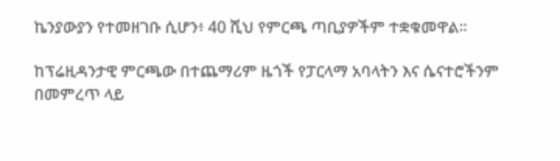ኬንያውያን የተመዘገቡ ሲሆን፥ 40 ሺህ የምርጫ ጣቢያዎችም ተቋቁመዋል።

ከፕሬዚዳንታዊ ምርጫው በተጨማሪም ዜጎች የፓርላማ አባላትን እና ሴናተሮችንም በመምረጥ ላይ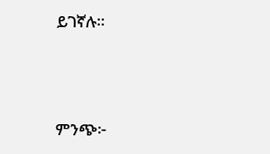ይገኛሉ።



ምንጭ፦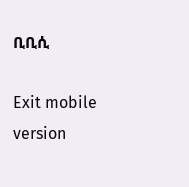ቢቢሲ

Exit mobile version